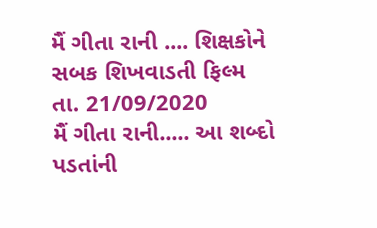મૈં ગીતા રાની .... શિક્ષકોને સબક શિખવાડતી ફિલ્મ
તા. 21/09/2020
મૈં ગીતા રાની..... આ શબ્દો પડતાંની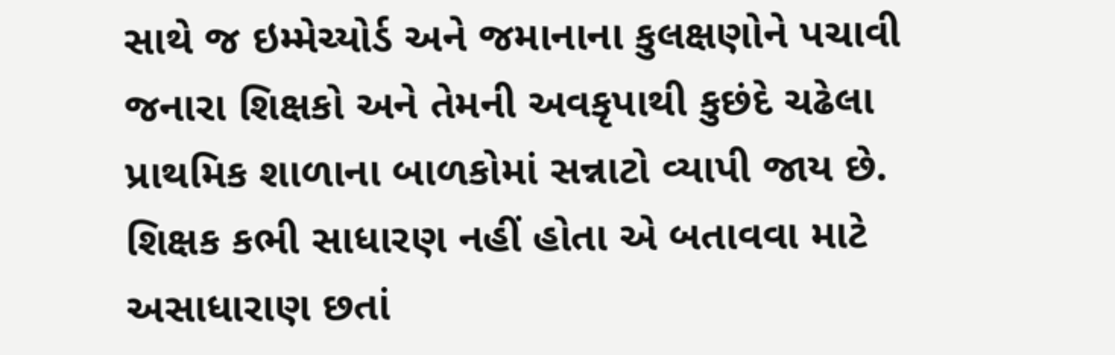સાથે જ ઇમ્મેચ્યોર્ડ અને જમાનાના કુલક્ષણોને પચાવી જનારા શિક્ષકો અને તેમની અવકૃપાથી કુછંદે ચઢેલા પ્રાથમિક શાળાના બાળકોમાં સન્નાટો વ્યાપી જાય છે. શિક્ષક કભી સાધારણ નહીં હોતા એ બતાવવા માટે અસાધારાણ છતાં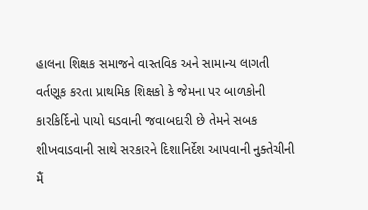હાલના શિક્ષક સમાજને વાસ્તવિક અને સામાન્ય લાગતી વર્તણૂક કરતા પ્રાથમિક શિક્ષકો કે જેમના પર બાળકોની કારકિર્દિનો પાયો ઘડવાની જવાબદારી છે તેમને સબક શીખવાડવાની સાથે સરકારને દિશાનિર્દેશ આપવાની નુક્તેચીની મૈં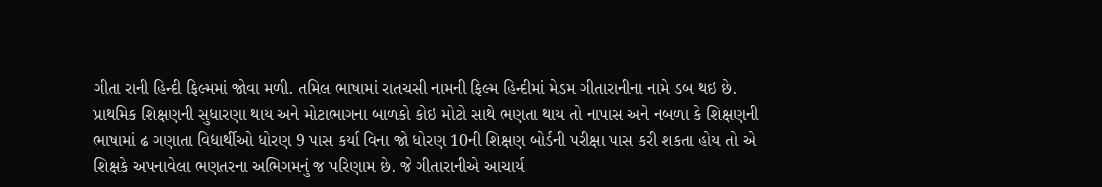ગીતા રાની હિન્દી ફિલ્મમાં જોવા મળી. તમિલ ભાષામાં રાતચસી નામની ફિલ્મ હિન્દીમાં મેડમ ગીતારાનીના નામે ડબ થઇ છે.
પ્રાથમિક શિક્ષણની સુધારણા થાય અને મોટાભાગના બાળકો કોઇ મોટો સાથે ભણતા થાય તો નાપાસ અને નબળા કે શિક્ષણની ભાષામાં ઢ ગણાતા વિદ્યાર્થીઓ ધોરણ 9 પાસ કર્યા વિના જો ધોરણ 10ની શિક્ષણ બોર્ડની પરીક્ષા પાસ કરી શકતા હોય તો એ શિક્ષકે અપનાવેલા ભણતરના અભિગમનું જ પરિણામ છે. જે ગીતારાનીએ આચાર્ય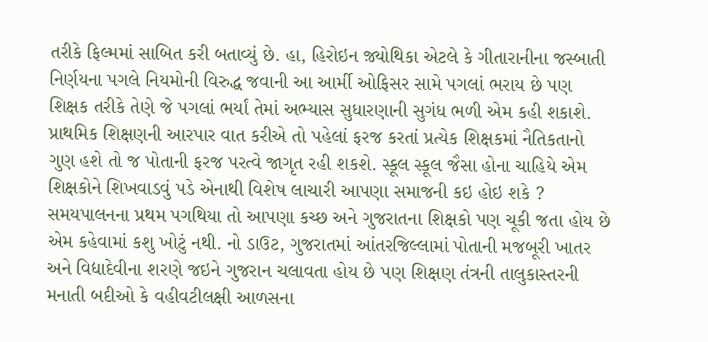તરીકે ફિલ્મમાં સાબિત કરી બતાવ્યું છે. હા, હિરોઇન જ઼્યોથિકા એટલે કે ગીતારાનીના જસ્બાતી નિર્ણયના પગલે નિયમોની વિરુદ્ધ જવાની આ આર્મી ઓફિસર સામે પગલાં ભરાય છે પણ શિક્ષક તરીકે તેણે જે પગલાં ભર્યાં તેમાં અભ્યાસ સુધારણાની સુગંધ ભળી એમ કહી શકાશે.
પ્રાથમિક શિક્ષણની આરપાર વાત કરીએ તો પહેલાં ફરજ કરતાં પ્રત્યેક શિક્ષકમાં નૈતિકતાનો ગુણ હશે તો જ પોતાની ફરજ પરત્વે જાગૃત રહી શકશે. સ્કૂલ સ્કૂલ જૈસા હોના ચાહિયે એમ શિક્ષકોને શિખવાડવું પડે એનાથી વિશેષ લાચારી આપણા સમાજની કઇ હોઇ શકે ? સમયપાલનના પ્રથમ પગથિયા તો આપણા કચ્છ અને ગુજરાતના શિક્ષકો પણ ચૂકી જતા હોય છે એમ કહેવામાં કશુ ખોટું નથી. નો ડાઉટ, ગુજરાતમાં આંતરજિલ્લામાં પોતાની મજબૂરી ખાતર અને વિદ્યાદેવીના શરણે જઇને ગુજરાન ચલાવતા હોય છે પણ શિક્ષણ તંત્રની તાલુકાસ્તરની મનાતી બદીઓ કે વહીવટીલક્ષી આળસના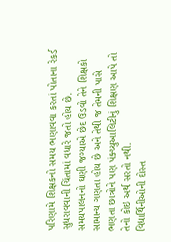પરિણામે શિક્ષકનો સમય ભણાવવા કરતાં પોતાના રેકર્ડ સુધરાવવાની ચિંતામાં વધારે જતો હોય છે. સમયપાલનનો ઘણી જગ્યાએ છેદ ઉડવો તેને શિક્ષકો સામાન્ય ગણતા હોય છે અને તેથી જ તેમની પાસે ભણતા છાત્રોને પણ પંક્ચ્યુઆલિટીનું શિક્ષણ આપે તો તેનો કોઇ અર્થ સરતો નથી.
વિદ્યાર્થિનીઓની દોસ્ત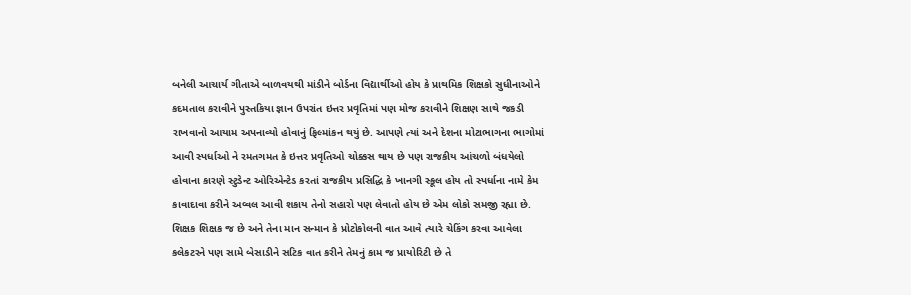બનેલી આચાર્ય ગીતાએ બાળવયથી માંડીને બોર્ડના વિદ્યાર્થીઓ હોય કે પ્રાથમિક શિક્ષકો સુધીનાઓને કદમતાલ કરાવીને પુસ્તકિયા જ્ઞાન ઉપરાંત ઇત્તર પ્રવૃતિમાં પણ મોજ કરાવીને શિક્ષણ સાથે જકડી રાખવાનો આયામ અપનાવ્યો હોવાનું ફિલ્માંકન થયું છે. આપણે ત્યાં અને દેશના મોટાભાગના ભાગોમાં આવી સ્પર્ધાઓ ને રમતગમત કે ઇત્તર પ્રવૃતિઓ ચોક્કસ થાય છે પણ રાજકીય આંચળો બંધયેલો હોવાના કારણે સ્ટુડેન્ટ ઓરિએન્ટેડ કરતાં રાજકીય પ્રસિદ્ધિ કે ખાનગી સ્કૂલ હોય તો સ્પર્ધાના નામે કેમ કાવાદાવા કરીને અવ્વલ આવી શકાય તેનો સહારો પણ લેવાતો હોય છે એમ લોકો સમજી રહ્યા છે. શિક્ષક શિક્ષક જ છે અને તેના માન સન્માન કે પ્રોટોકોલની વાત આવે ત્યારે ચેકિંગ કરવા આવેલા કલેકટરને પણ સામે બેસાડીને સટિક વાત કરીને તેમનું કામ જ પ્રાયોરિટી છે તે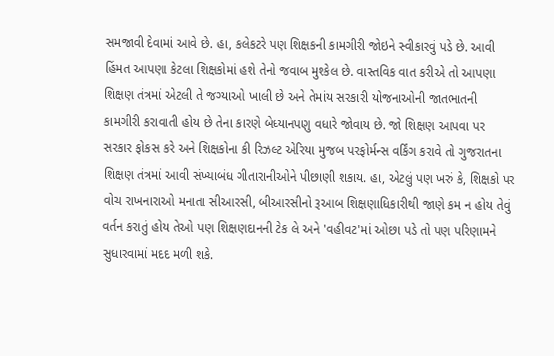સમજાવી દેવામાં આવે છે. હા, કલેકટરે પણ શિક્ષકની કામગીરી જોઇને સ્વીકારવું પડે છે. આવી હિંમત આપણા કેટલા શિક્ષકોમાં હશે તેનો જવાબ મુશ્કેલ છે. વાસ્તવિક વાત કરીએ તો આપણા શિક્ષણ તંત્રમાં એટલી તે જગ્યાઓ ખાલી છે અને તેમાંય સરકારી યોજનાઓની જાતભાતની કામગીરી કરાવાતી હોય છે તેના કારણે બેધ્યાનપણુ વધારે જોવાય છે. જો શિક્ષણ આપવા પર સરકાર ફોકસ કરે અને શિક્ષકોના કી રિઝલ્ટ એરિયા મુજબ પરફોર્મન્સ વર્કિંગ કરાવે તો ગુજરાતના શિક્ષણ તંત્રમાં આવી સંખ્યાબંધ ગીતારાનીઓને પીછાણી શકાય. હા, એટલું પણ ખરું કે, શિક્ષકો પર વોચ રાખનારાઓ મનાતા સીઆરસી, બીઆરસીનો રૂઆબ શિક્ષણાધિકારીથી જાણે કમ ન હોય તેવું વર્તન કરાતું હોય તેઓ પણ શિક્ષણદાનની ટેક લે અને 'વહીવટ'માં ઓછા પડે તો પણ પરિણામને સુધારવામાં મદદ મળી શકે.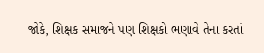જોકે, શિક્ષક સમાજને પણ શિક્ષકો ભણાવે તેના કરતાં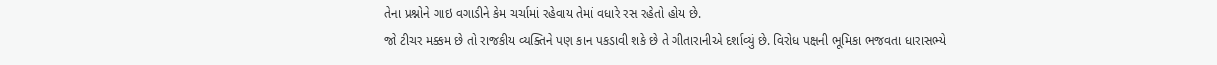તેના પ્રશ્નોને ગાઇ વગાડીને કેમ ચર્ચામાં રહેવાય તેમાં વધારે રસ રહેતો હોય છે.
જો ટીચર મક્કમ છે તો રાજકીય વ્યક્તિને પણ કાન પકડાવી શકે છે તે ગીતારાનીએ દર્શાવ્યું છે. વિરોધ પક્ષની ભૂમિકા ભજવતા ધારાસભ્યે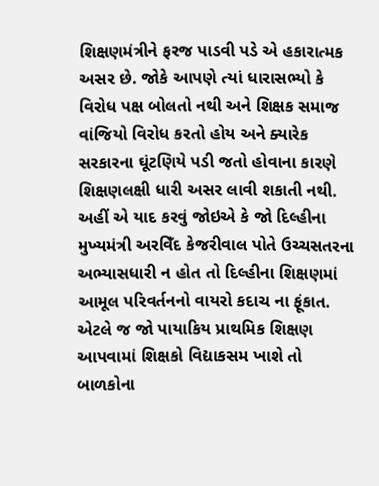શિક્ષણમંત્રીને ફરજ પાડવી પડે એ હકારાત્મક અસર છે. જોકે આપણે ત્યાં ધારાસભ્યો કે વિરોધ પક્ષ બોલતો નથી અને શિક્ષક સમાજ વાંજિયો વિરોધ કરતો હોય અને ક્યારેક સરકારના ઘૂંટણિયે પડી જતો હોવાના કારણે શિક્ષણલક્ષી ધારી અસર લાવી શકાતી નથી. અહીં એ યાદ કરવું જોઇએ કે જો દિલ્હીના મુખ્યમંત્રી અરવિઁદ કેજરીવાલ પોતે ઉચ્ચસતરના અભ્યાસધારી ન હોત તો દિલ્હીના શિક્ષણમાં આમૂલ પરિવર્તનનો વાયરો કદાચ ના ફૂંકાત. એટલે જ જો પાયાકિય પ્રાથમિક શિક્ષણ આપવામાં શિક્ષકો વિદ્યાકસમ ખાશે તો બાળકોના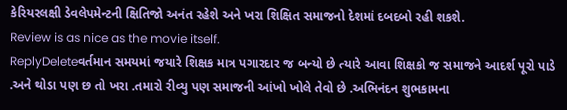કેરિયરલક્ષી ડેવલેપમેન્ટની ક્ષિતિજો અનંત રહેશે અને ખરા શિક્ષિત સમાજનો દેશમાં દબદબો રહી શકશે.
Review is as nice as the movie itself.
ReplyDeleteવર્તમાન સમયમાં જયારે શિક્ષક માત્ર પગારદાર જ બન્યો છે ત્યારે આવા શિક્ષકો જ સમાજને આદર્શ પૂરો પાડે .અને થોડા પણ છ તો ખરા .તમારો રીવ્યુ પણ સમાજની આંખો ખોલે તેવો છે .અભિનંદન શુભકામના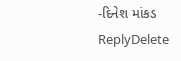-દિનેશ માંકડ
ReplyDelete